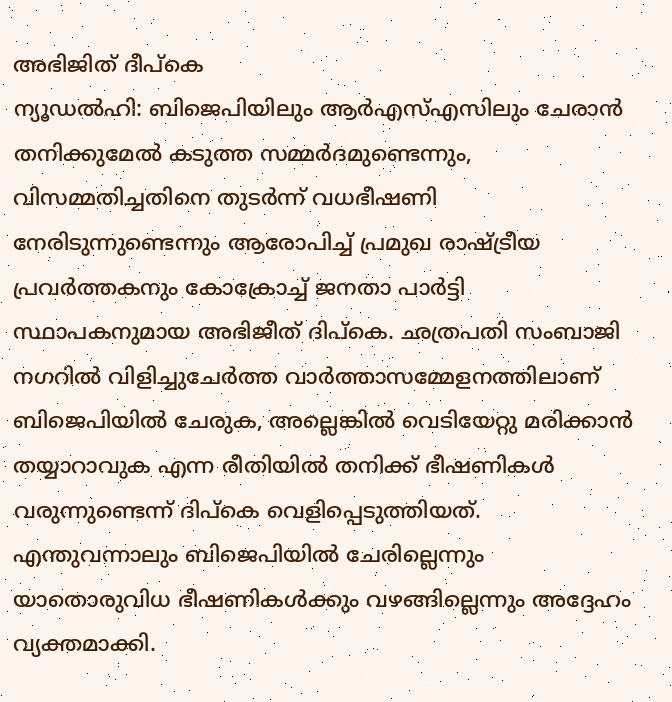അഭിജിത് ദീപ്കെ
ന്യൂഡൽഹി: ബിജെപിയിലും ആർഎസ്എസിലും ചേരാൻ തനിക്കുമേൽ കടുത്ത സമ്മർദമുണ്ടെന്നും, വിസമ്മതിച്ചതിനെ തുടർന്ന് വധഭീഷണി നേരിടുന്നുണ്ടെന്നും ആരോപിച്ച് പ്രമുഖ രാഷ്ട്രീയ പ്രവർത്തകനും കോക്രോച്ച് ജനതാ പാർട്ടി സ്ഥാപകനുമായ അഭിജീത് ദിപ്കെ. ഛത്രപതി സംബാജി നഗറിൽ വിളിച്ചുചേർത്ത വാർത്താസമ്മേളനത്തിലാണ് ബിജെപിയിൽ ചേരുക, അല്ലെങ്കിൽ വെടിയേറ്റു മരിക്കാൻ തയ്യാറാവുക എന്ന രീതിയിൽ തനിക്ക് ഭീഷണികൾ വരുന്നുണ്ടെന്ന് ദിപ്കെ വെളിപ്പെടുത്തിയത്.
എന്തുവന്നാലും ബിജെപിയിൽ ചേരില്ലെന്നും യാതൊരുവിധ ഭീഷണികൾക്കും വഴങ്ങില്ലെന്നും അദ്ദേഹം വ്യക്തമാക്കി.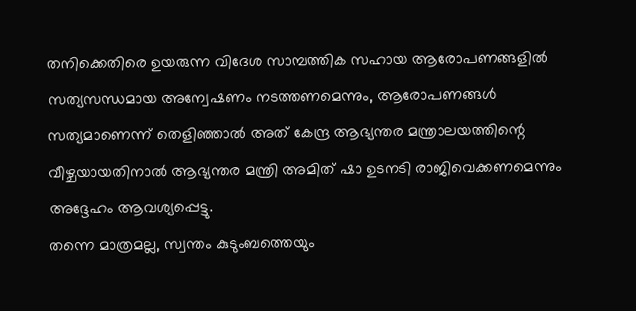തനിക്കെതിരെ ഉയരുന്ന വിദേശ സാമ്പത്തിക സഹായ ആരോപണങ്ങളിൽ സത്യസന്ധമായ അന്വേഷണം നടത്തണമെന്നും, ആരോപണങ്ങൾ സത്യമാണെന്ന് തെളിഞ്ഞാൽ അത് കേന്ദ്ര ആഭ്യന്തര മന്ത്രാലയത്തിന്റെ വീഴ്ചയായതിനാൽ ആഭ്യന്തര മന്ത്രി അമിത് ഷാ ഉടനടി രാജിവെക്കണമെന്നും അദ്ദേഹം ആവശ്യപ്പെട്ടു.
തന്നെ മാത്രമല്ല, സ്വന്തം കുടുംബത്തെയും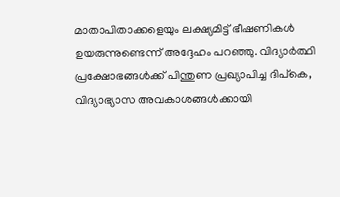മാതാപിതാക്കളെയും ലക്ഷ്യമിട്ട് ഭീഷണികൾ ഉയരുന്നുണ്ടെന്ന് അദ്ദേഹം പറഞ്ഞു. വിദ്യാർത്ഥി പ്രക്ഷോഭങ്ങൾക്ക് പിന്തുണ പ്രഖ്യാപിച്ച ദിപ്കെ, വിദ്യാഭ്യാസ അവകാശങ്ങൾക്കായി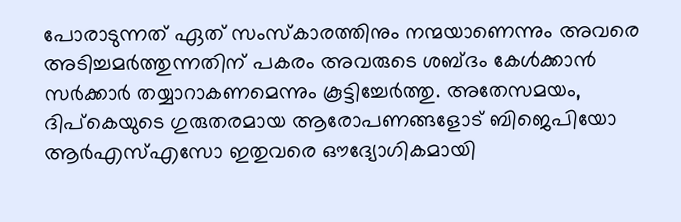പോരാടുന്നത് ഏത് സംസ്കാരത്തിനും നന്മയാണെന്നും അവരെ അടിച്ചമർത്തുന്നതിന് പകരം അവരുടെ ശബ്ദം കേൾക്കാൻ സർക്കാർ തയ്യാറാകണമെന്നും കൂട്ടിച്ചേർത്തു. അതേസമയം, ദിപ്കെയുടെ ഗുരുതരമായ ആരോപണങ്ങളോട് ബിജെപിയോ ആർഎസ്എസോ ഇതുവരെ ഔദ്യോഗികമായി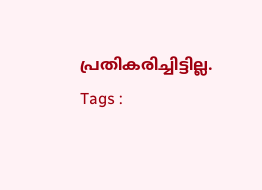പ്രതികരിച്ചിട്ടില്ല.
Tags :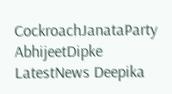CockroachJanataParty AbhijeetDipke LatestNews Deepika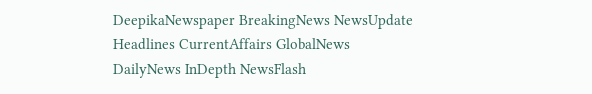DeepikaNewspaper BreakingNews NewsUpdate Headlines CurrentAffairs GlobalNews DailyNews InDepth NewsFlash